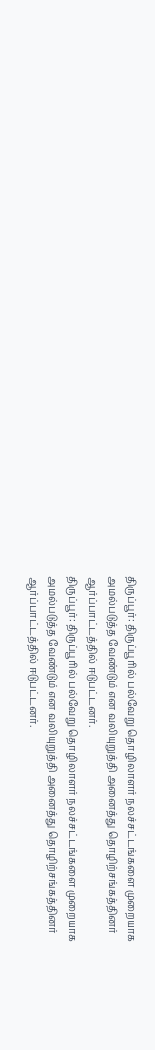திருப்பூர்: திருப்பூரில் பல்வேறு தொழிலாளர் நலச்சட்டங்களை முறையாக அமல்படுத்த வேண்டும் என வலியுறுத்தி அனைத்து தொழிற்சங்கத்தினர் ஆர்ப்பாட்டத்தில் ஈடுபட்டனர்.
திருப்பூர்: திருப்பூரில் பல்வேறு தொழிலாளர் நலச்சட்டங்களை முறையாக அமல்படுத்த வேண்டும் என வலியுறுத்தி அனைத்து தொழிற்சங்கத்தினர் ஆர்ப்பாட்டத்தில் ஈடுபட்டனர்.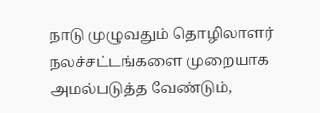நாடு முழுவதும் தொழிலாளர் நலச்சட்டங்களை முறையாக அமல்படுத்த வேண்டும்,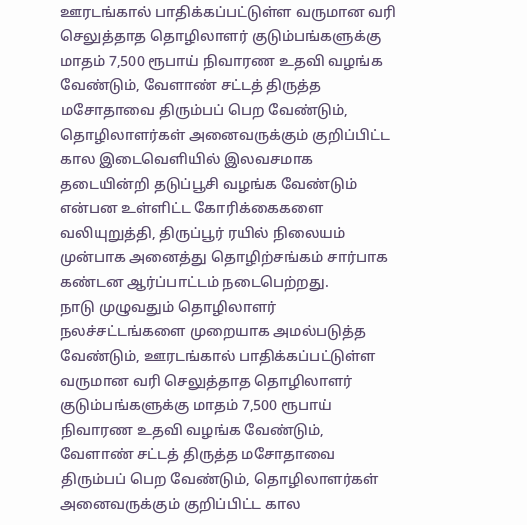ஊரடங்கால் பாதிக்கப்பட்டுள்ள வருமான வரி செலுத்தாத தொழிலாளர் குடும்பங்களுக்கு மாதம் 7,500 ரூபாய் நிவாரண உதவி வழங்க வேண்டும், வேளாண் சட்டத் திருத்த மசோதாவை திரும்பப் பெற வேண்டும், தொழிலாளர்கள் அனைவருக்கும் குறிப்பிட்ட கால இடைவெளியில் இலவசமாக தடையின்றி தடுப்பூசி வழங்க வேண்டும் என்பன உள்ளிட்ட கோரிக்கைகளை வலியுறுத்தி, திருப்பூர் ரயில் நிலையம் முன்பாக அனைத்து தொழிற்சங்கம் சார்பாக கண்டன ஆர்ப்பாட்டம் நடைபெற்றது.
நாடு முழுவதும் தொழிலாளர் நலச்சட்டங்களை முறையாக அமல்படுத்த வேண்டும், ஊரடங்கால் பாதிக்கப்பட்டுள்ள வருமான வரி செலுத்தாத தொழிலாளர் குடும்பங்களுக்கு மாதம் 7,500 ரூபாய் நிவாரண உதவி வழங்க வேண்டும், வேளாண் சட்டத் திருத்த மசோதாவை திரும்பப் பெற வேண்டும், தொழிலாளர்கள் அனைவருக்கும் குறிப்பிட்ட கால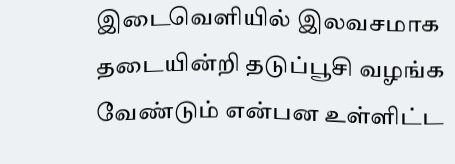இடைவெளியில் இலவசமாக தடையின்றி தடுப்பூசி வழங்க வேண்டும் என்பன உள்ளிட்ட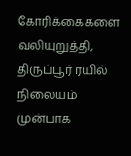கோரிக்கைகளை வலியுறுத்தி, திருப்பூர் ரயில் நிலையம் முன்பாக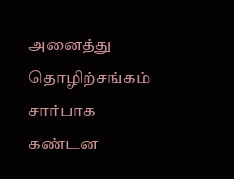அனைத்து தொழிற்சங்கம் சார்பாக கண்டன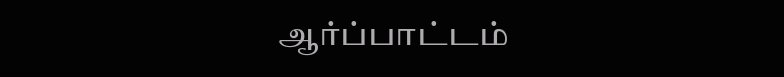ஆர்ப்பாட்டம்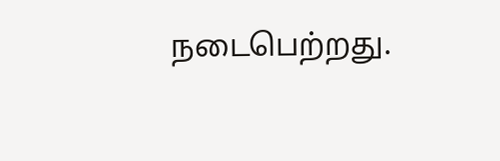நடைபெற்றது.